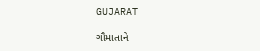GUJARAT

ગૌમાતાને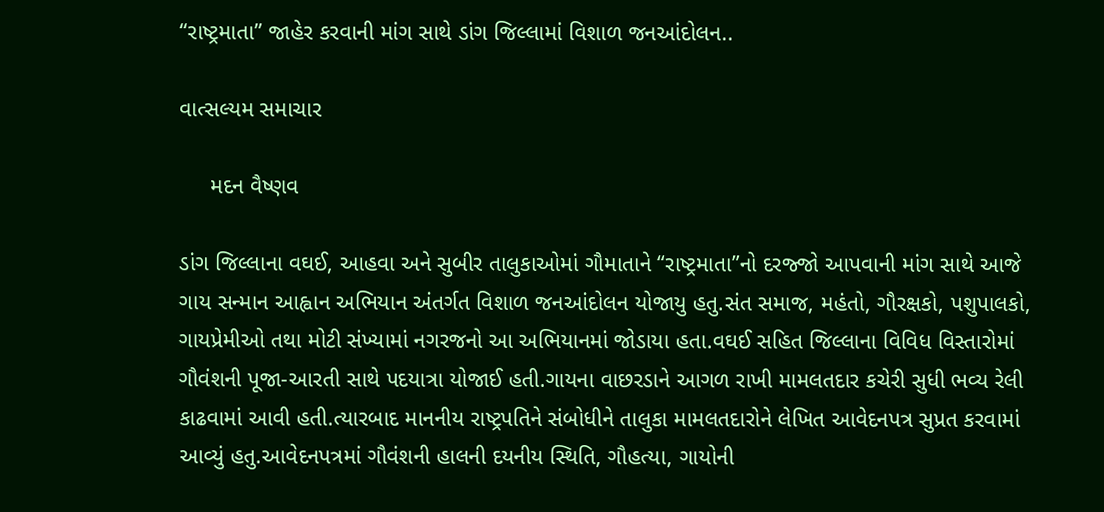“રાષ્ટ્રમાતા” જાહેર કરવાની માંગ સાથે ડાંગ જિલ્લામાં વિશાળ જનઆંદોલન..

વાત્સલ્યમ સમાચાર

     મદન વૈષ્ણવ

ડાંગ જિલ્લાના વઘઈ, આહવા અને સુબીર તાલુકાઓમાં ગૌમાતાને “રાષ્ટ્રમાતા”નો દરજ્જો આપવાની માંગ સાથે આજે ગાય સન્માન આહ્વાન અભિયાન અંતર્ગત વિશાળ જનઆંદોલન યોજાયુ હતુ.સંત સમાજ, મહંતો, ગૌરક્ષકો, પશુપાલકો, ગાયપ્રેમીઓ તથા મોટી સંખ્યામાં નગરજનો આ અભિયાનમાં જોડાયા હતા.વઘઈ સહિત જિલ્લાના વિવિધ વિસ્તારોમાં ગૌવંશની પૂજા-આરતી સાથે પદયાત્રા યોજાઈ હતી.ગાયના વાછરડાને આગળ રાખી મામલતદાર કચેરી સુધી ભવ્ય રેલી કાઢવામાં આવી હતી.ત્યારબાદ માનનીય રાષ્ટ્રપતિને સંબોધીને તાલુકા મામલતદારોને લેખિત આવેદનપત્ર સુપ્રત કરવામાં આવ્યું હતુ.આવેદનપત્રમાં ગૌવંશની હાલની દયનીય સ્થિતિ, ગૌહત્યા, ગાયોની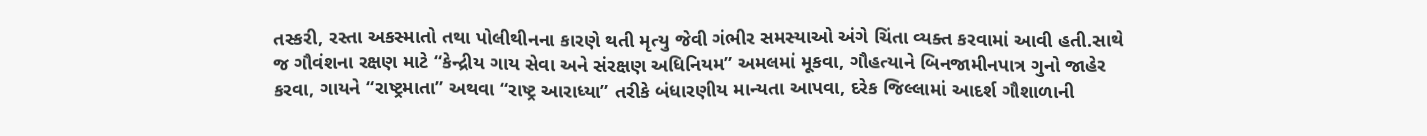તસ્કરી, રસ્તા અકસ્માતો તથા પોલીથીનના કારણે થતી મૃત્યુ જેવી ગંભીર સમસ્યાઓ અંગે ચિંતા વ્યક્ત કરવામાં આવી હતી.સાથે જ ગૌવંશના રક્ષણ માટે “કેન્દ્રીય ગાય સેવા અને સંરક્ષણ અધિનિયમ” અમલમાં મૂકવા, ગૌહત્યાને બિનજામીનપાત્ર ગુનો જાહેર કરવા, ગાયને “રાષ્ટ્રમાતા” અથવા “રાષ્ટ્ર આરાધ્યા” તરીકે બંધારણીય માન્યતા આપવા, દરેક જિલ્લામાં આદર્શ ગૌશાળાની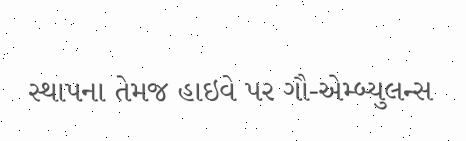સ્થાપના તેમજ હાઇવે પર ગૌ-એમ્બ્યુલન્સ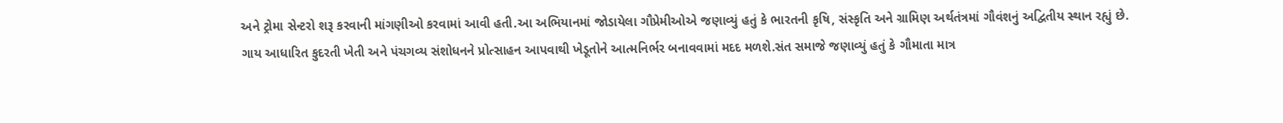અને ટ્રોમા સેન્ટરો શરૂ કરવાની માંગણીઓ કરવામાં આવી હતી.આ અભિયાનમાં જોડાયેલા ગૌપ્રેમીઓએ જણાવ્યું હતું કે ભારતની કૃષિ, સંસ્કૃતિ અને ગ્રામિણ અર્થતંત્રમાં ગૌવંશનું અદ્વિતીય સ્થાન રહ્યું છે. ગાય આધારિત કુદરતી ખેતી અને પંચગવ્ય સંશોધનને પ્રોત્સાહન આપવાથી ખેડૂતોને આત્મનિર્ભર બનાવવામાં મદદ મળશે.સંત સમાજે જણાવ્યું હતું કે ગૌમાતા માત્ર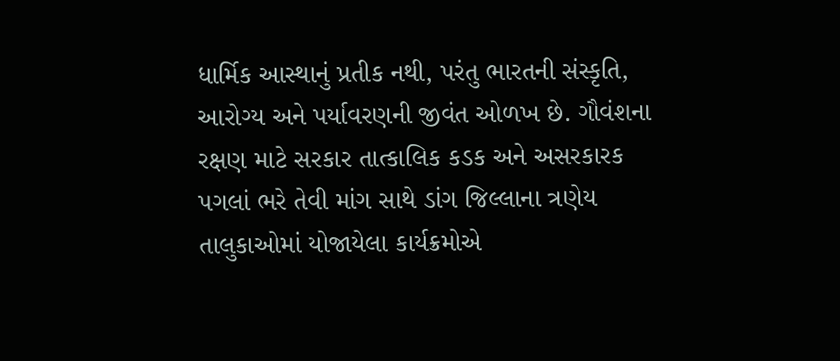ધાર્મિક આસ્થાનું પ્રતીક નથી, પરંતુ ભારતની સંસ્કૃતિ, આરોગ્ય અને પર્યાવરણની જીવંત ઓળખ છે. ગૌવંશના રક્ષણ માટે સરકાર તાત્કાલિક કડક અને અસરકારક પગલાં ભરે તેવી માંગ સાથે ડાંગ જિલ્લાના ત્રણેય તાલુકાઓમાં યોજાયેલા કાર્યક્રમોએ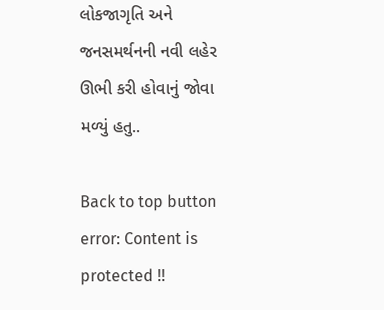લોકજાગૃતિ અને જનસમર્થનની નવી લહેર ઊભી કરી હોવાનું જોવા મળ્યું હતુ..

Back to top button
error: Content is protected !!